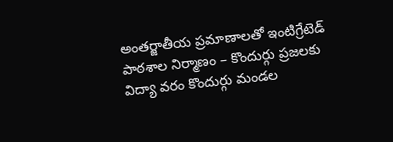అంతర్జాతీయ ప్రమాణాలతో ఇంటిగ్రేటెడ్ పాఠశాల నిర్మాణం – కొందుర్గు ప్రజలకు విద్యా వరం కొందుర్గు మండల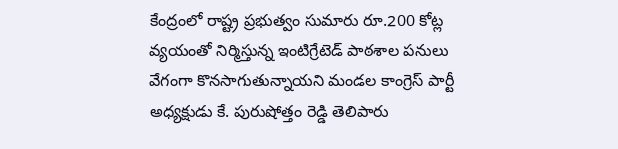కేంద్రంలో రాష్ట్ర ప్రభుత్వం సుమారు రూ.200 కోట్ల వ్యయంతో నిర్మిస్తున్న ఇంటిగ్రేటెడ్ పాఠశాల పనులు వేగంగా కొనసాగుతున్నాయని మండల కాంగ్రెస్ పార్టీ అధ్యక్షుడు కే. పురుషోత్తం రెడ్డి తెలిపారు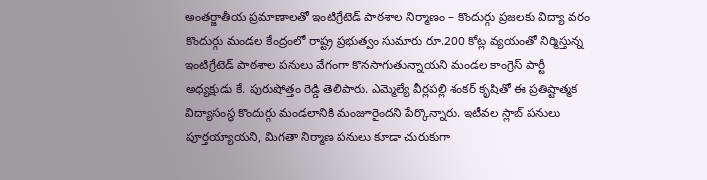అంతర్జాతీయ ప్రమాణాలతో ఇంటిగ్రేటెడ్ పాఠశాల నిర్మాణం – కొందుర్గు ప్రజలకు విద్యా వరం కొందుర్గు మండల కేంద్రంలో రాష్ట్ర ప్రభుత్వం సుమారు రూ.200 కోట్ల వ్యయంతో నిర్మిస్తున్న ఇంటిగ్రేటెడ్ పాఠశాల పనులు వేగంగా కొనసాగుతున్నాయని మండల కాంగ్రెస్ పార్టీ అధ్యక్షుడు కే. పురుషోత్తం రెడ్డి తెలిపారు. ఎమ్మెల్యే వీర్లపల్లి శంకర్ కృషితో ఈ ప్రతిష్టాత్మక విద్యాసంస్థ కొందుర్గు మండలానికి మంజూరైందని పేర్కొన్నారు. ఇటీవల స్లాబ్ పనులు పూర్తయ్యాయని, మిగతా నిర్మాణ పనులు కూడా చురుకుగా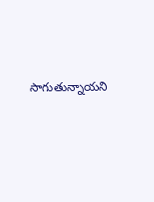సాగుతున్నాయని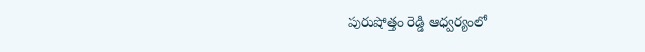పురుషోత్తం రెడ్డి ఆధ్వర్యంలో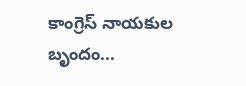కాంగ్రెస్ నాయకుల బృందం...